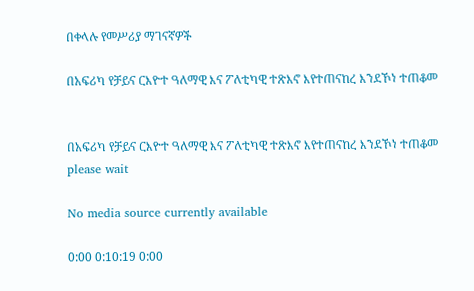በቀላሉ የመሥሪያ ማገናኛዎች

በአፍሪካ የቻይና ርእዮተ ዓለማዊ እና ፖለቲካዊ ተጽእኖ እየተጠናከረ እንደኾነ ተጠቆመ


በአፍሪካ የቻይና ርእዮተ ዓለማዊ እና ፖለቲካዊ ተጽእኖ እየተጠናከረ እንደኾነ ተጠቆመ
please wait

No media source currently available

0:00 0:10:19 0:00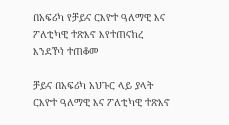በአፍሪካ የቻይና ርእዮተ ዓለማዊ እና ፖለቲካዊ ተጽእኖ እየተጠናከረ እንደኾነ ተጠቆመ

ቻይና በአፍሪካ አህጉር ላይ ያላት ርእዮተ ዓለማዊ እና ፖለቲካዊ ተጽእኖ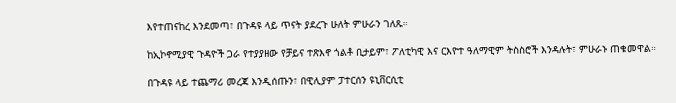እየተጠናከረ እንደመጣ፣ በጉዳዩ ላይ ጥናት ያደረጉ ሁለት ምሁራን ገለጹ።

ከኢኮኖሚያዊ ጉዳዮች ጋራ የተያያዘው የቻይና ተጽእኖ ጎልቶ ቢታይም፣ ፖለቲካዊ እና ርእዮተ ዓለማዊም ትስስሮች እንዳሉት፣ ምሁራኑ ጠቁመዋል።

በጉዳዩ ላይ ተጨማሪ መረጃ እንዲሰጡን፣ በዊሊያም ፓተርሰን ዩኒቨርሲቲ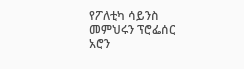የፖለቲካ ሳይንስ መምህሩን ፕሮፌሰር አሮን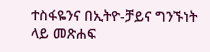ተስፋዬንና በኢትዮ-ቻይና ግንኙነት ላይ መጽሐፍ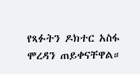የጻፉትን ዶክተር አስፋ ሞረዳን ጠይቀናቸዋል።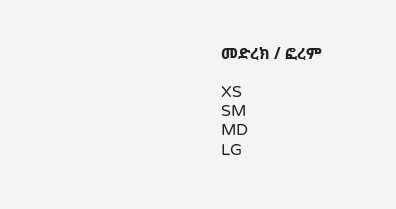መድረክ / ፎረም

XS
SM
MD
LG